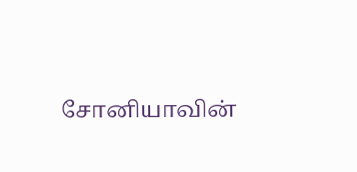சோனியாவின்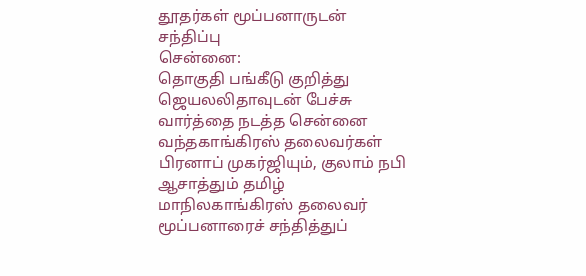தூதர்கள் மூப்பனாருடன் சந்திப்பு
சென்னை:
தொகுதி பங்கீடு குறித்து ஜெயலலிதாவுடன் பேச்சு வார்த்தை நடத்த சென்னை வந்தகாங்கிரஸ் தலைவர்கள் பிரனாப் முகர்ஜியும், குலாம் நபி ஆசாத்தும் தமிழ் மாநிலகாங்கிரஸ் தலைவர் மூப்பனாரைச் சந்தித்துப்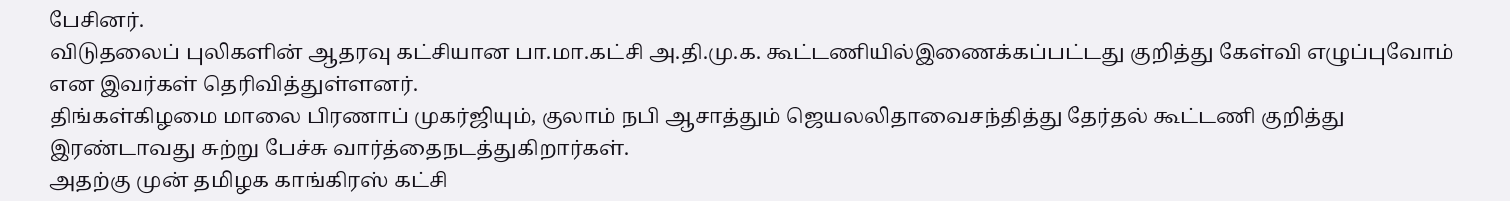பேசினர்.
விடுதலைப் புலிகளின் ஆதரவு கட்சியான பா.மா.கட்சி அ.தி.மு.க. கூட்டணியில்இணைக்கப்பட்டது குறித்து கேள்வி எழுப்புவோம் என இவர்கள் தெரிவித்துள்ளனர்.
திங்கள்கிழமை மாலை பிரணாப் முகர்ஜியும், குலாம் நபி ஆசாத்தும் ஜெயலலிதாவைசந்தித்து தேர்தல் கூட்டணி குறித்து இரண்டாவது சுற்று பேச்சு வார்த்தைநடத்துகிறார்கள்.
அதற்கு முன் தமிழக காங்கிரஸ் கட்சி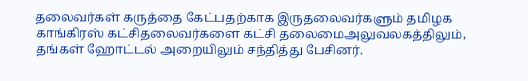தலைவர்கள் கருத்தை கேட்பதற்காக இருதலைவர்களும் தமிழக காங்கிரஸ் கட்சிதலைவர்களை கட்சி தலைமைஅலுவலகத்திலும், தங்கள் ஹோட்டல் அறையிலும் சந்தித்து பேசினர்.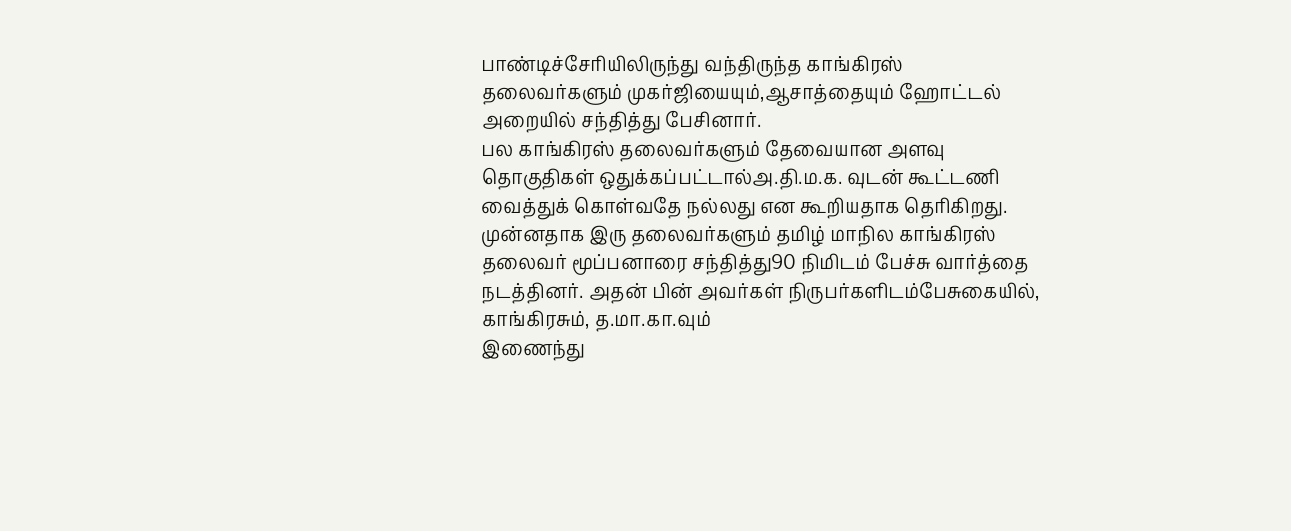பாண்டிச்சேரியிலிருந்து வந்திருந்த காங்கிரஸ் தலைவர்களும் முகர்ஜியையும்,ஆசாத்தையும் ஹோட்டல் அறையில் சந்தித்து பேசினார்.
பல காங்கிரஸ் தலைவர்களும் தேவையான அளவு தொகுதிகள் ஒதுக்கப்பட்டால்அ.தி.ம.க. வுடன் கூட்டணி வைத்துக் கொள்வதே நல்லது என கூறியதாக தெரிகிறது.
முன்னதாக இரு தலைவர்களும் தமிழ் மாநில காங்கிரஸ் தலைவர் மூப்பனாரை சந்தித்து90 நிமிடம் பேச்சு வார்த்தை நடத்தினர். அதன் பின் அவர்கள் நிருபர்களிடம்பேசுகையில், காங்கிரசும், த.மா.கா.வும்
இணைந்து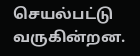செயல்பட்டு வருகின்றன.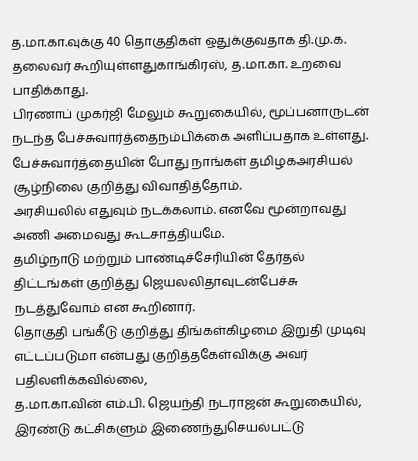த.மா.கா.வுக்கு 40 தொகுதிகள் ஒதுக்குவதாக தி.மு.க. தலைவர் கூறியுள்ளதுகாங்கிரஸ், த.மா.கா. உறவை பாதிக்காது.
பிரணாப் முகர்ஜி மேலும் கூறுகையில், மூப்பனாருடன் நடந்த பேச்சுவார்த்தைநம்பிக்கை அளிப்பதாக உள்ளது. பேச்சுவார்த்தையின் போது நாங்கள் தமிழகஅரசியல் சூழ்நிலை குறித்து விவாதித்தோம்.
அரசியலில் எதுவும் நடக்கலாம். எனவே மூன்றாவது அணி அமைவது கூடசாத்தியமே.
தமிழ்நாடு மற்றும் பாண்டிச்சேரியின் தேர்தல் திட்டங்கள் குறித்து ஜெயலலிதாவுடன்பேச்சு நடத்துவோம் என கூறினார்.
தொகுதி பங்கீடு குறித்து திங்கள்கிழமை இறுதி முடிவு எட்டப்படுமா என்பது குறித்தகேள்விக்கு அவர் பதிலளிக்கவில்லை,
த.மா.கா.வின் எம்.பி. ஜெயந்தி நடராஜன் கூறுகையில், இரண்டு கட்சிகளும் இணைந்துசெயல்பட்டு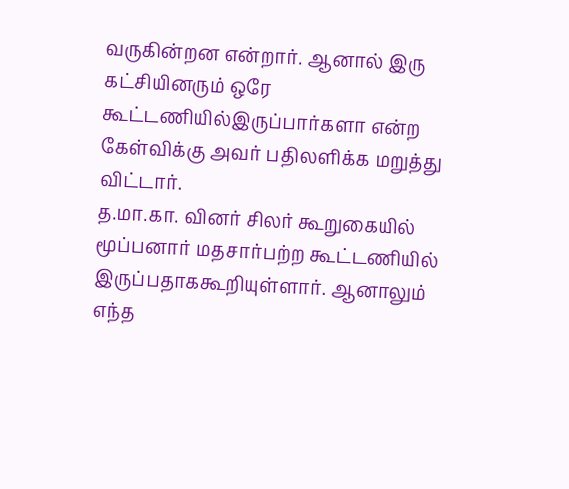வருகின்றன என்றார். ஆனால் இரு கட்சியினரும் ஒரே கூட்டணியில்இருப்பார்களா என்ற கேள்விக்கு அவர் பதிலளிக்க மறுத்து விட்டார்.
த.மா.கா. வினர் சிலர் கூறுகையில் மூப்பனார் மதசார்பற்ற கூட்டணியில் இருப்பதாககூறியுள்ளார். ஆனாலும் எந்த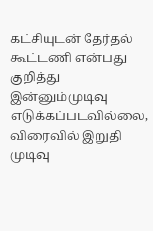கட்சியுடன் தேர்தல் கூட்டணி என்பது குறித்து இன்னும்முடிவு எடுக்கப்படவில்லை, விரைவில் இறுதி முடிவு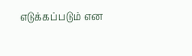எடுக்கப்படும் என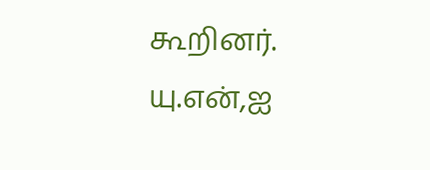கூறினர்.
யு.என்,ஐ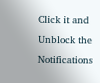Click it and Unblock the Notifications